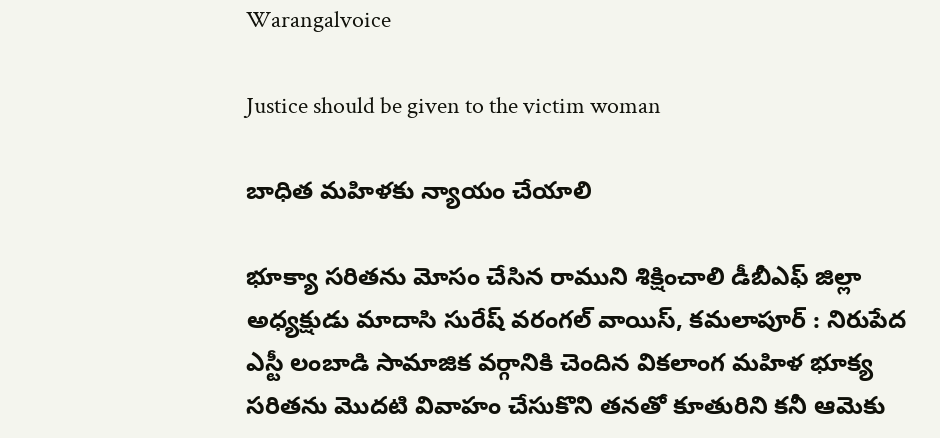Warangalvoice

Justice should be given to the victim woman

బాధిత మహిళకు న్యాయం చేయాలి

భూక్యా సరితను మోసం చేసిన రాముని శిక్షించాలి డీబీఎఫ్ జిల్లా అధ్యక్షుడు మాదాసి సురేష్ వరంగల్ వాయిస్, కమలాపూర్ : నిరుపేద ఎస్టీ లంబాడి సామాజిక వర్గానికి చెందిన వికలాంగ మహిళ భూక్య సరితను మొదటి వివాహం చేసుకొని తనతో కూతురిని కనీ ఆమెకు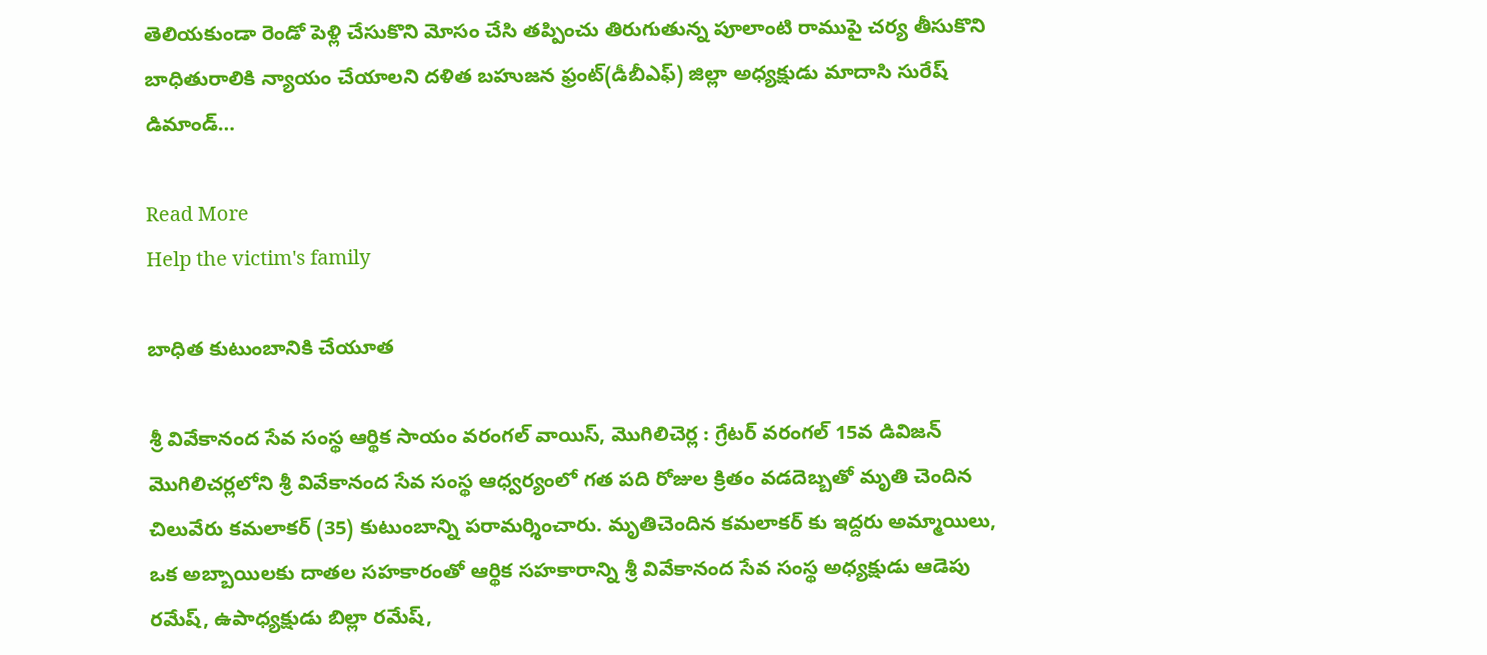తెలియకుండా రెండో పెళ్లి చేసుకొని మోసం చేసి తప్పించు తిరుగుతున్న పూలాంటి రాముపై చర్య తీసుకొని బాధితురాలికి న్యాయం చేయాలని దళిత బహుజన ఫ్రంట్(డీబీఎఫ్) జిల్లా అధ్యక్షుడు మాదాసి సురేష్ డిమాండ్…

Read More
Help the victim's family

బాధిత కుటుంబానికి చేయూత

శ్రీ వివేకానంద సేవ సంస్థ ఆర్థిక సాయం వరంగల్ వాయిస్, మొగిలిచెర్ల : గ్రేటర్ వరంగల్ 15వ డివిజన్ మొగిలిచర్లలోని శ్రీ వివేకానంద సేవ సంస్థ ఆధ్వర్యంలో గత పది రోజుల క్రితం వడదెబ్బతో మృతి చెందిన చిలువేరు కమలాకర్ (35) కుటుంబాన్ని పరామర్శించారు. మృతిచెందిన కమలాకర్ కు ఇద్దరు అమ్మాయిలు, ఒక అబ్బాయిలకు దాతల సహకారంతో ఆర్థిక సహకారాన్ని శ్రీ వివేకానంద సేవ సంస్థ అధ్యక్షుడు ఆడెపు రమేష్, ఉపాధ్యక్షుడు బిల్లా రమేష్,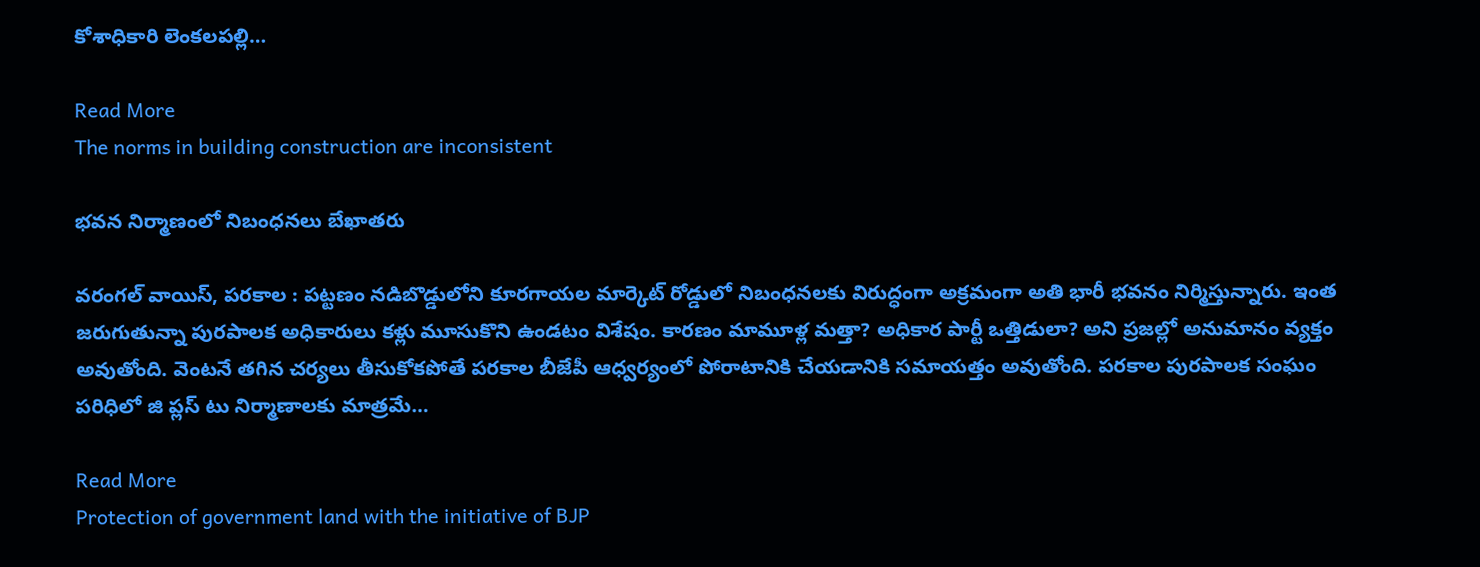కోశాధికారి లెంకలపల్లి…

Read More
The norms in building construction are inconsistent

భవన నిర్మాణంలో నిబంధనలు బేఖాతరు

వరంగల్ వాయిస్, పరకాల : పట్టణం నడిబొడ్డులోని కూరగాయల మార్కెట్ రోడ్డులో నిబంధనలకు విరుద్ధంగా అక్రమంగా అతి భారీ భవనం నిర్మిస్తున్నారు. ఇంత జరుగుతున్నా పురపాలక అధికారులు కళ్లు మూసుకొని ఉండటం విశేషం. కారణం మామూళ్ల మత్తా? అధికార పార్టీ ఒత్తిడులా? అని ప్రజల్లో అనుమానం వ్యక్తం అవుతోంది. వెంటనే తగిన చర్యలు తీసుకోకపోతే పరకాల బీజేపీ ఆధ్వర్యంలో పోరాటానికి చేయడానికి సమాయత్తం అవుతోంది. పరకాల పురపాలక సంఘం పరిధిలో జి ప్లస్ టు నిర్మాణాలకు మాత్రమే…

Read More
Protection of government land with the initiative of BJP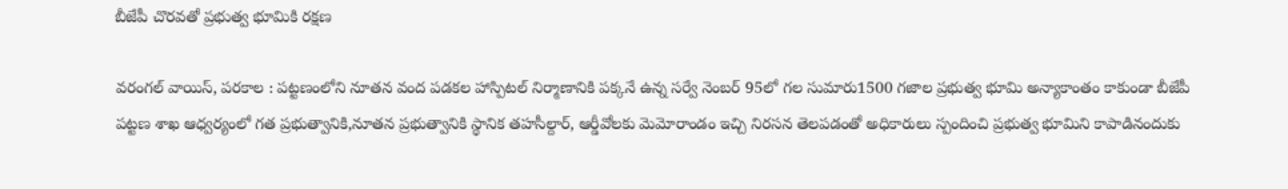బీజేపీ చొరవతో ప్రభుత్వ భూమికి రక్షణ

వరంగల్ వాయిస్, పరకాల : పట్టణంలోని నూతన వంద పడకల హాస్పిటల్ నిర్మాణానికి పక్కనే ఉన్న సర్వే నెంబర్ 95లో గల సుమారు1500 గజాల ప్రభుత్వ భూమి అన్యాకాంతం కాకుండా బీజేపీ పట్టణ శాఖ ఆధ్వర్యంలో గత ప్రభుత్వానికి,నూతన ప్రభుత్వానికి స్థానిక తహసీల్దార్, ఆర్డీవోలకు మెమోరాండం ఇచ్చి నిరసన తెలపడంతో అధికారులు స్పందించి ప్రభుత్వ భూమిని కాపాడినందుకు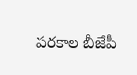పరకాల బీజేపీ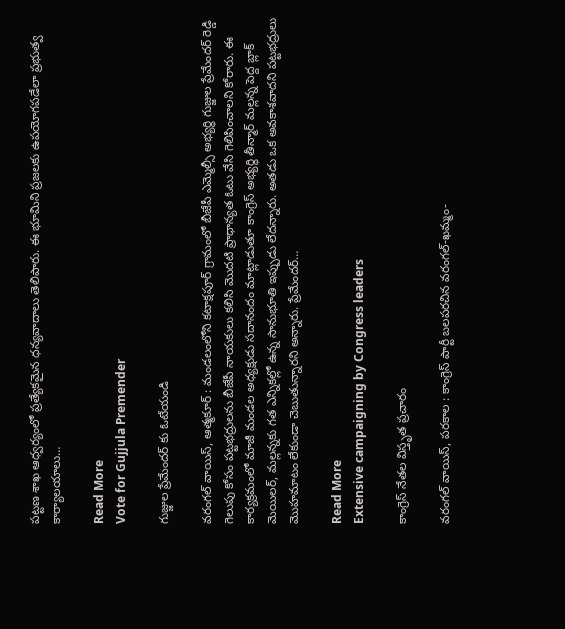పట్టణ శాఖ ఆధ్వర్యంలో ప్రత్యేకమైన ధన్యవాదాలు తెలిపారు. ఈ భూమిని ప్రజలకు ఉపయోగపడేలా ప్రభుత్వ కార్యాలయాలు…

Read More
Vote for Gujjula Premender

గుజ్జుల ప్రేమేందర్ కు ఓటేయండి

వరంగల్ వాయిస్, ఆత్మకూర్ : మండలంలోని కటాక్షపూర్ గ్రామంలో బీజేపీ ఎమ్మెల్సీ అభ్యర్థి గుజ్జుల ప్రేమేందర్ రెడ్డి గెలుపు కోసం పట్టభద్రులను బీజేపీ నాయకులు కలిసి మొదటి ప్రాధాన్యత ఓటు వేసి గెలిపించాలని కోరారు. ఈ కార్యక్రమంలో మాజీ మండల అధ్యక్షుడు సదానందం మాట్లాడుతూ కాంగ్రెస్ అభ్యర్థి తీన్మార్ మల్లన్న పెద్ద బ్లాక్ మెయిలర్, మల్లన్నకు గత ఎన్నికల్లో ఉన్న సానుభూతి ఇప్పుడు లేదన్నారు. అతడు ఒక అవకాశవాదని పట్టభద్రులు మొహమాటం లేకుండా చెబుతున్నారని అన్నారు. ప్రేమేందర్…

Read More
Extensive campaigning by Congress leaders

కాంగ్రెస్ నేతల విస్తృత ప్రచారం

వరంగల్ వాయిస్, పరకాల : కాంగ్రెస్ పార్టీ బలపరచిన వరంగల్-ఖమ్మం-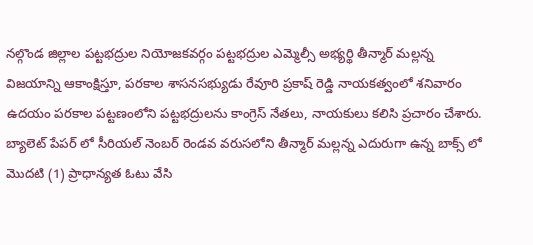నల్గొండ జిల్లాల పట్టభద్రుల నియోజకవర్గం పట్టభద్రుల ఎమ్మెల్సీ అభ్యర్థి తీన్మార్ మల్లన్న విజయాన్ని ఆకాంక్షిస్తూ, పరకాల శాసనసభ్యుడు రేవూరి ప్రకాష్ రెడ్డి నాయకత్వంలో శనివారం ఉదయం పరకాల పట్టణంలోని పట్టభద్రులను కాంగ్రెస్ నేతలు, నాయకులు కలిసి ప్రచారం చేశారు. బ్యాలెట్ పేపర్ లో సీరియల్ నెంబర్ రెండవ వరుసలోని తీన్మార్ మల్లన్న ఎదురుగా ఉన్న బాక్స్ లో మొదటి (1) ప్రాధాన్యత ఓటు వేసి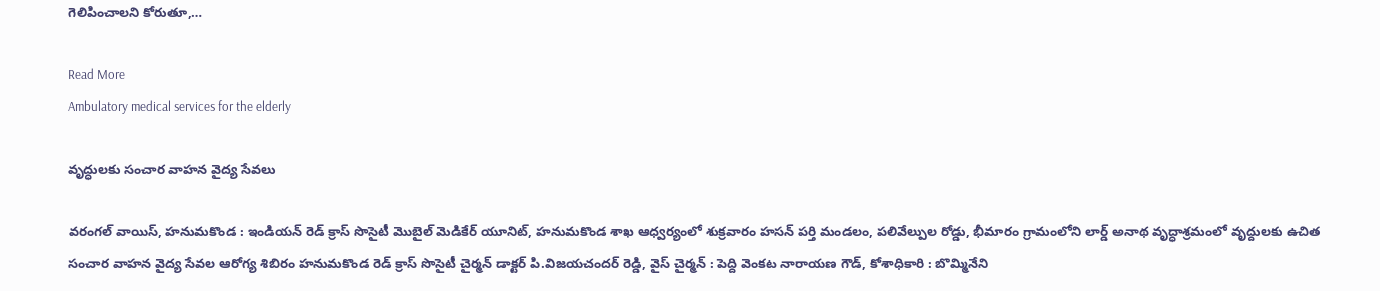గెలిపించాలని కోరుతూ,…

Read More
Ambulatory medical services for the elderly

వృద్ధులకు సంచార వాహన వైద్య సేవలు

వరంగల్ వాయిస్, హనుమకొండ : ఇండియన్ రెడ్ క్రాస్ సొసైటీ మొబైల్ మెడికేర్ యూనిట్, హనుమకొండ శాఖ ఆధ్వర్యంలో శుక్రవారం హసన్ పర్తి మండలం, పలివేల్పుల రోడ్డు, భీమారం గ్రామంలోని లార్డ్ అనాథ వృద్ధాశ్రమంలో వృద్దులకు ఉచిత సంచార వాహన వైద్య సేవల ఆరోగ్య శిబిరం హనుమకొండ రెడ్ క్రాస్ సొసైటీ చైర్మన్ డాక్టర్ పి.విజయచందర్ రెడ్డి, వైస్ చైర్మన్ : పెద్ది వెంకట నారాయణ గౌడ్, కోశాధికారి : బొమ్మినేని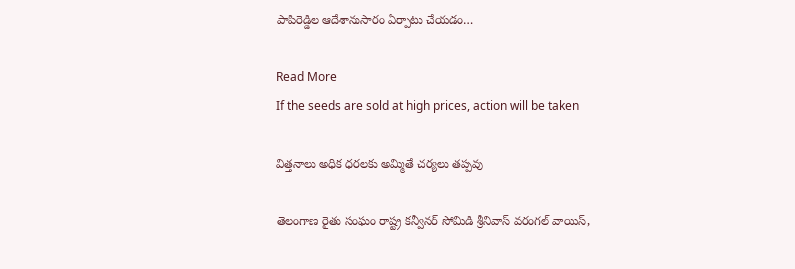పాపిరెడ్డిల ఆదేశానుసారం ఏర్పాటు చేయడం…

Read More
If the seeds are sold at high prices, action will be taken

విత్తనాలు అధిక ధరలకు అమ్మితే చర్యలు తప్పవు

తెలంగాణ రైతు సంఘం రాష్ట్ర కన్వీనర్ సోమిడి శ్రీనివాస్ వరంగల్ వాయిస్,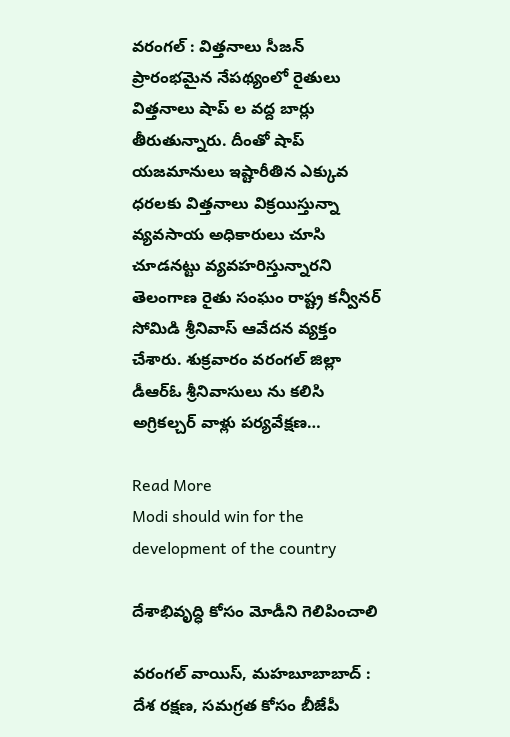వరంగల్ : విత్తనాలు సీజన్ ప్రారంభమైన నేపథ్యంలో రైతులు విత్తనాలు షాప్ ల వద్ద బార్లు తీరుతున్నారు. దీంతో షాప్ యజమానులు ఇష్టారీతిన ఎక్కువ ధరలకు విత్తనాలు విక్రయిస్తున్నా వ్యవసాయ అధికారులు చూసి చూడనట్టు వ్యవహరిస్తున్నారని తెలంగాణ రైతు సంఘం రాష్ట్ర కన్వీనర్ సోమిడి శ్రీనివాస్ ఆవేదన వ్యక్తం చేశారు. శుక్రవారం వరంగల్ జిల్లా డీఆర్ఓ శ్రీనివాసులు ను కలిసి అగ్రికల్చర్ వాళ్లు పర్యవేక్షణ…

Read More
Modi should win for the development of the country

దేశాభివృద్ధి కోసం మోడీని గెలిపించాలి

వరంగల్ వాయిస్, మహబూబాబాద్ : దేశ రక్షణ, సమగ్రత కోసం బీజేపీ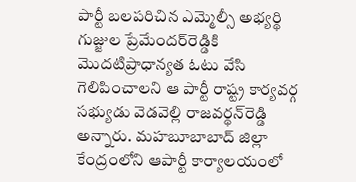పార్టీ బలపరిచిన ఎమ్మెల్సీ అభ్యర్థి గుజ్జుల ప్రేమేందర్‌రెడ్డికి మొదటిప్రాధాన్యత ఓటు వేసి గెలిపించాలని ఆ పార్టీ రాష్ట్ర కార్యవర్గ సభ్యుడు వెడవెల్లి రాజవర్థన్‌రెడ్డి అన్నారు. మహబూబాబాద్‌ జిల్లా కేంద్రంలోని ఆపార్టీ కార్యాలయంలో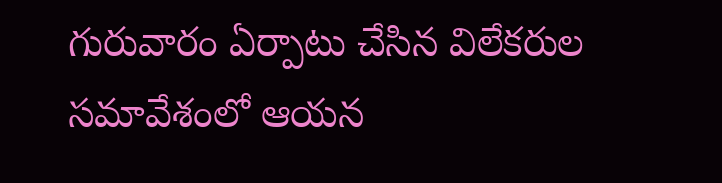గురువారం ఏర్పాటు చేసిన విలేకరుల సమావేశంలో ఆయన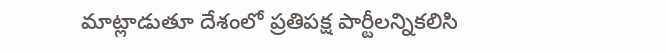మాట్లాడుతూ దేశంలో ప్రతిపక్ష పార్టీలన్నికలిసి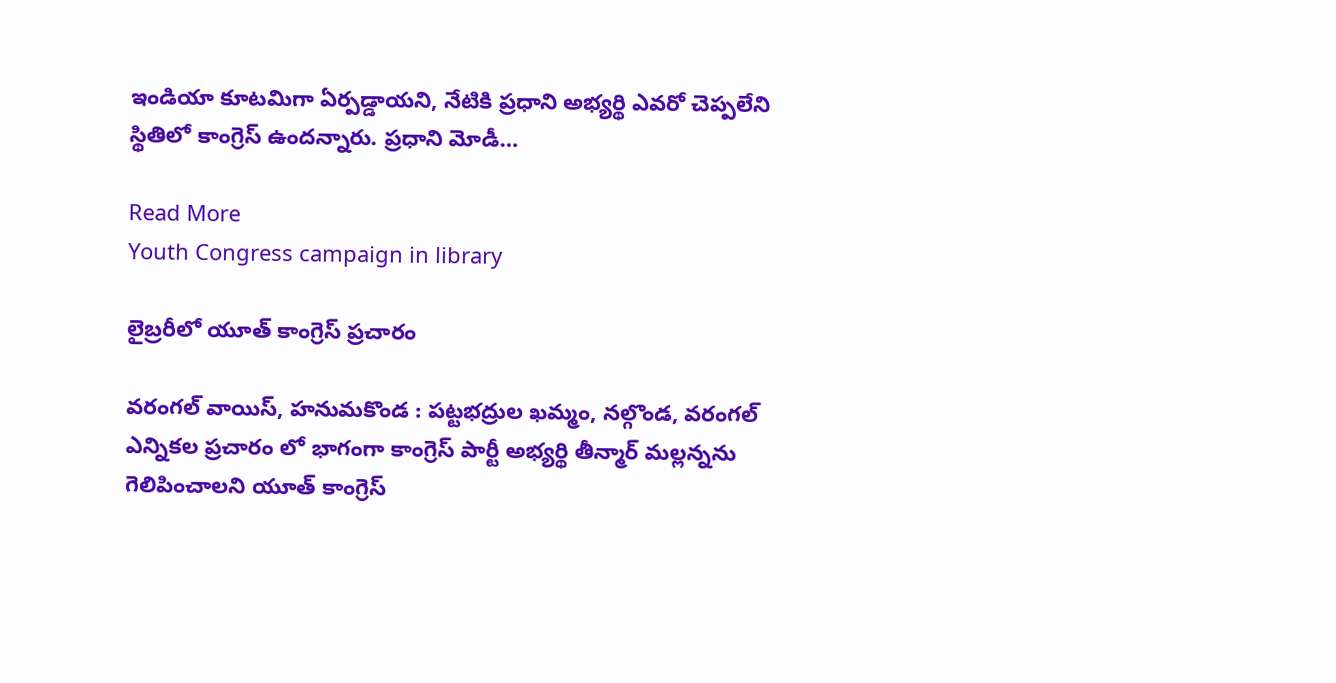ఇండియా కూటమిగా ఏర్పడ్డాయని, నేటికి ప్రధాని అభ్యర్థి ఎవరో చెప్పలేని స్థితిలో కాంగ్రెస్‌ ఉందన్నారు. ప్రధాని మోడీ…

Read More
Youth Congress campaign in library

లైబ్రరీలో యూత్ కాంగ్రెస్ ప్రచారం

వరంగల్ వాయిస్, హనుమకొండ : పట్టభద్రుల ఖమ్మం, నల్గొండ, వరంగల్ ఎన్నికల ప్రచారం లో భాగంగా కాంగ్రెస్ పార్టీ అభ్యర్థి తీన్మార్ మల్లన్నను గెలిపించాలని యూత్ కాంగ్రెస్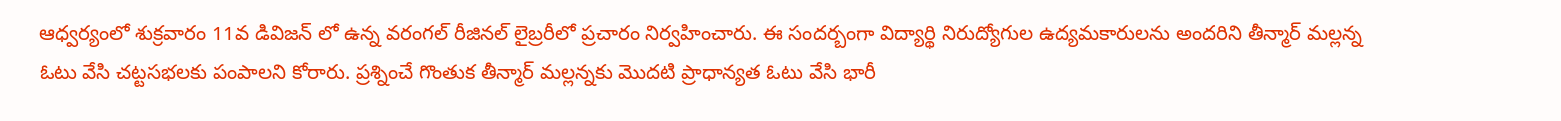ఆధ్వర్యంలో శుక్రవారం 11వ డివిజన్ లో ఉన్న వరంగల్ రీజినల్ లైబ్రరీలో ప్రచారం నిర్వహించారు. ఈ సందర్బంగా విద్యార్థి నిరుద్యోగుల ఉద్యమకారులను అందరిని తీన్మార్ మల్లన్న ఓటు వేసి చట్టసభలకు పంపాలని కోరారు. ప్రశ్నించే గొంతుక తీన్మార్ మల్లన్నకు మొదటి ప్రాధాన్యత ఓటు వేసి భారీ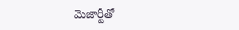మెజార్టీతో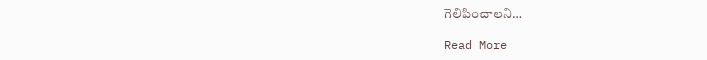గెలిపించాలని…

Read More